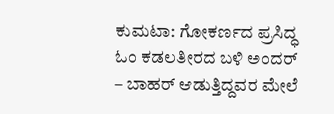ಕುಮಟಾ: ಗೋಕರ್ಣದ ಪ್ರಸಿದ್ಧ ಓಂ ಕಡಲತೀರದ ಬಳಿ ಅಂದರ್ – ಬಾಹರ್ ಆಡುತ್ತಿದ್ದವರ ಮೇಲೆ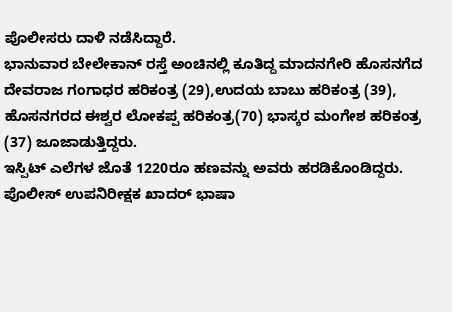ಪೊಲೀಸರು ದಾಳಿ ನಡೆಸಿದ್ದಾರೆ.
ಭಾನುವಾರ ಬೇಲೇಕಾನ್ ರಸ್ತೆ ಅಂಚಿನಲ್ಲಿ ಕೂತಿದ್ದ ಮಾದನಗೇರಿ ಹೊಸನಗೆದ ದೇವರಾಜ ಗಂಗಾಧರ ಹರಿಕಂತ್ರ (29),ಉದಯ ಬಾಬು ಹರಿಕಂತ್ರ (39), ಹೊಸನಗರದ ಈಶ್ವರ ಲೋಕಪ್ಪ ಹರಿಕಂತ್ರ(70) ಭಾಸ್ಕರ ಮಂಗೇಶ ಹರಿಕಂತ್ರ (37) ಜೂಜಾಡುತ್ತಿದ್ದರು.
ಇಸ್ಪಿಟ್ ಎಲೆಗಳ ಜೊತೆ 1220ರೂ ಹಣವನ್ನು ಅವರು ಹರಡಿಕೊಂಡಿದ್ದರು. ಪೊಲೀಸ್ ಉಪನಿರೀಕ್ಷಕ ಖಾದರ್ ಭಾಷಾ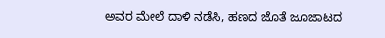ಅವರ ಮೇಲೆ ದಾಳಿ ನಡೆಸಿ, ಹಣದ ಜೊತೆ ಜೂಜಾಟದ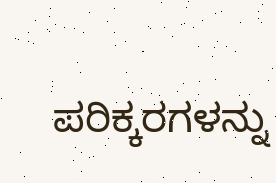ಪರಿಕ್ಕರಗಳನ್ನು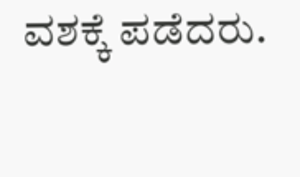ವಶಕ್ಕೆ ಪಡೆದರು.